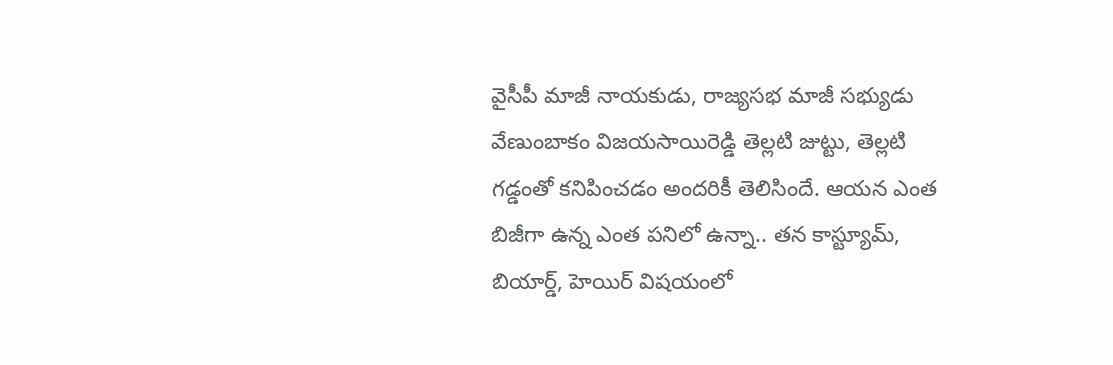వైసీపీ మాజీ నాయకుడు, రాజ్యసభ మాజీ సభ్యుడు వేణుంబాకం విజయసాయిరెడ్డి తెల్లటి జుట్టు, తెల్లటి గడ్డంతో కనిపించడం అందరికీ తెలిసిందే. ఆయన ఎంత బిజీగా ఉన్న ఎంత పనిలో ఉన్నా.. తన కాస్ట్యూమ్, బియార్డ్, హెయిర్ విషయంలో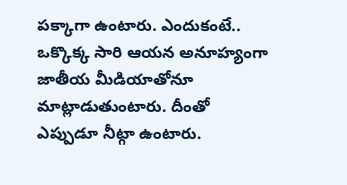పక్కాగా ఉంటారు. ఎందుకంటే.. ఒక్కొక్క సారి ఆయన అనూహ్యంగా జాతీయ మీడియాతోనూ మాట్లాడుతుంటారు. దీంతో ఎప్పుడూ నీట్గా ఉంటారు.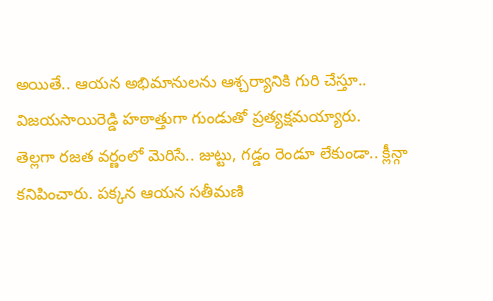అయితే.. ఆయన అభిమానులను ఆశ్చర్యానికి గురి చేస్తూ.. విజయసాయిరెడ్డి హఠాత్తుగా గుండుతో ప్రత్యక్షమయ్యారు.
తెల్లగా రజత వర్ణంలో మెరిసే.. జుట్టు, గడ్డం రెండూ లేకుండా.. క్లీన్గా కనిపించారు. పక్కన ఆయన సతీమణి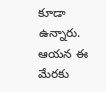కూడా ఉన్నారు. ఆయన ఈ మేరకు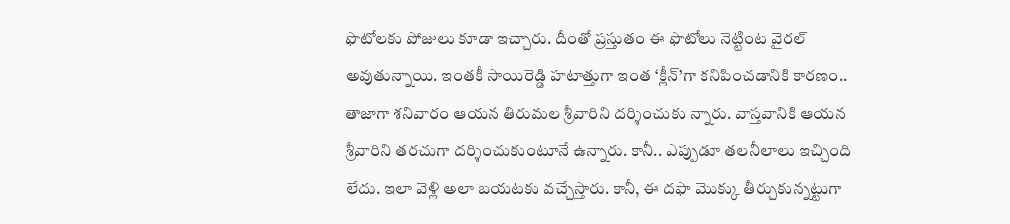ఫొటోలకు పోజులు కూడా ఇచ్చారు. దీంతో ప్రస్తుతం ఈ ఫొటోలు నెట్టింట వైరల్ అవుతున్నాయి. ఇంతకీ సాయిరెడ్డి హటాత్తుగా ఇంత ‘క్లీన్’గా కనిపించడానికి కారణం.. తాజాగా శనివారం ఆయన తిరుమల శ్రీవారిని దర్శించుకు న్నారు. వాస్తవానికి ఆయన శ్రీవారిని తరచుగా దర్శించుకుంటూనే ఉన్నారు. కానీ.. ఎప్పుడూ తలనీలాలు ఇచ్చింది లేదు. ఇలా వెళ్లి అలా బయటకు వచ్చేస్తారు. కానీ, ఈ దఫా మొక్కు తీర్చుకున్నట్టుగా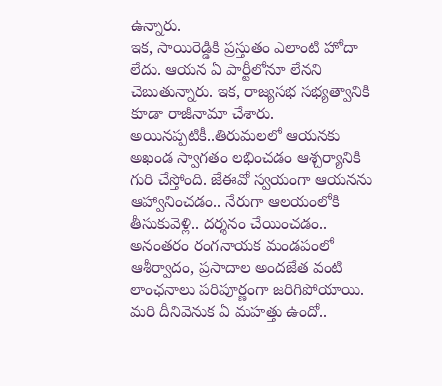ఉన్నారు.
ఇక, సాయిరెడ్డికి ప్రస్తుతం ఎలాంటి హోదా లేదు. ఆయన ఏ పార్టీలోనూ లేనని చెబుతున్నారు. ఇక, రాజ్యసభ సభ్యత్వానికి కూడా రాజీనామా చేశారు. అయినప్పటికీ..తిరుమలలో ఆయనకు అఖండ స్వాగతం లభించడం ఆశ్చర్యానికి గురి చేస్తోంది. జేఈవో స్వయంగా ఆయనను ఆహ్వానించడం.. నేరుగా ఆలయంలోకి తీసుకువెళ్లి.. దర్శనం చేయించడం.. అనంతరం రంగనాయక మండపంలో ఆశీర్వాదం, ప్రసాదాల అందజేత వంటి లాంఛనాలు పరిపూర్ణంగా జరిగిపోయాయి. మరి దీనివెనుక ఏ మహత్తు ఉందో..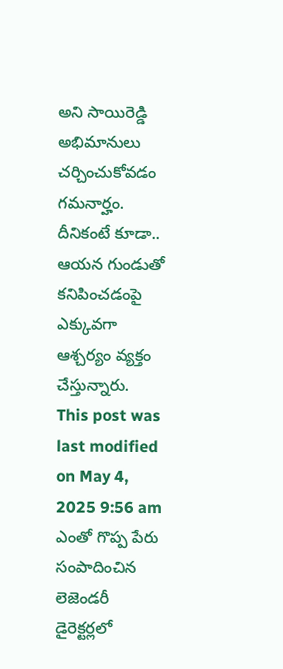అని సాయిరెడ్డి అభిమానులు చర్చించుకోవడం గమనార్హం. దీనికంటే కూడా.. ఆయన గుండుతో కనిపించడంపై ఎక్కువగా ఆశ్చర్యం వ్యక్తం చేస్తున్నారు.
This post was last modified on May 4, 2025 9:56 am
ఎంతో గొప్ప పేరు సంపాదించిన లెజెండరీ డైరెక్టర్లలో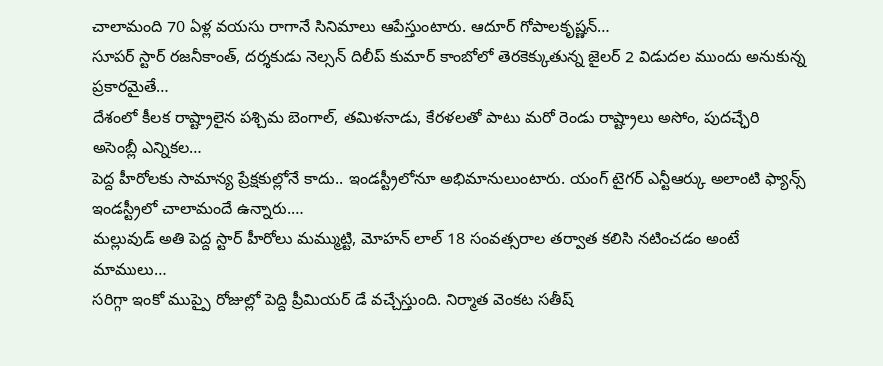చాలామంది 70 ఏళ్ల వయసు రాగానే సినిమాలు ఆపేస్తుంటారు. ఆదూర్ గోపాలకృష్ణన్…
సూపర్ స్టార్ రజనీకాంత్, దర్శకుడు నెల్సన్ దిలీప్ కుమార్ కాంబోలో తెరకెక్కుతున్న జైలర్ 2 విడుదల ముందు అనుకున్న ప్రకారమైతే…
దేశంలో కీలక రాష్ట్రాలైన పశ్చిమ బెంగాల్, తమిళనాడు, కేరళలతో పాటు మరో రెండు రాష్ట్రాలు అసోం, పుదచ్ఛేరి అసెంబ్లీ ఎన్నికల…
పెద్ద హీరోలకు సామాన్య ప్రేక్షకుల్లోనే కాదు.. ఇండస్ట్రీలోనూ అభిమానులుంటారు. యంగ్ టైగర్ ఎన్టీఆర్కు అలాంటి ఫ్యాన్స్ ఇండస్ట్రీలో చాలామందే ఉన్నారు.…
మల్లువుడ్ అతి పెద్ద స్టార్ హీరోలు మమ్ముట్టి, మోహన్ లాల్ 18 సంవత్సరాల తర్వాత కలిసి నటించడం అంటే మాములు…
సరిగ్గా ఇంకో ముప్పై రోజుల్లో పెద్ది ప్రీమియర్ డే వచ్చేస్తుంది. నిర్మాత వెంకట సతీష్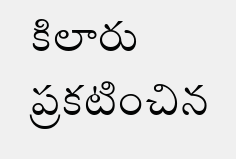కిలారు ప్రకటించిన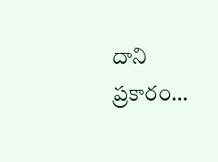దాని ప్రకారం…